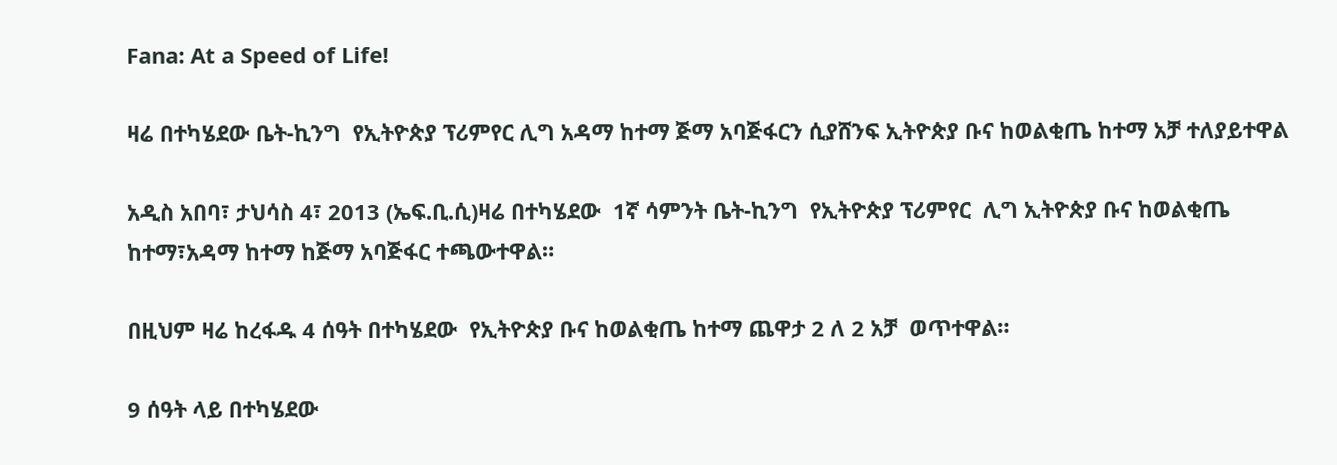Fana: At a Speed of Life!

ዛሬ በተካሄደው ቤት-ኪንግ  የኢትዮጵያ ፕሪምየር ሊግ አዳማ ከተማ ጅማ አባጅፋርን ሲያሸንፍ ኢትዮጵያ ቡና ከወልቂጤ ከተማ አቻ ተለያይተዋል

አዲስ አበባ፣ ታህሳስ 4፣ 2013 (ኤፍ.ቢ.ሲ)ዛሬ በተካሄደው  1ኛ ሳምንት ቤት-ኪንግ  የኢትዮጵያ ፕሪምየር  ሊግ ኢትዮጵያ ቡና ከወልቂጤ ከተማ፣አዳማ ከተማ ከጅማ አባጅፋር ተጫውተዋል።

በዚህም ዛሬ ከረፋዱ 4 ሰዓት በተካሄደው  የኢትዮጵያ ቡና ከወልቂጤ ከተማ ጨዋታ 2 ለ 2 አቻ  ወጥተዋል።

9 ሰዓት ላይ በተካሄደው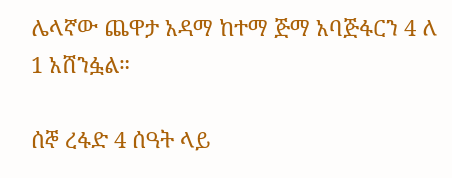ሌላኛው ጨዋታ አዳማ ከተማ ጅማ አባጅፋርን 4 ለ 1 አሸንፏል።

ሰኞ ረፋድ 4 ሰዓት ላይ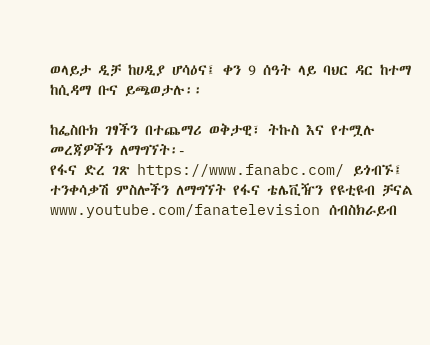ወላይታ ዲቻ ከሀዲያ ሆሳዕና፤ ቀን 9 ሰዓት ላይ ባህር ዳር ከተማ ከሲዳማ ቡና ይጫወታሉ፡፡

ከፌስቡክ ገፃችን በተጨማሪ ወቅታዊ፣ ትኩስ እና የተሟሉ መረጃዎችን ለማግኘት፡-
የፋና ድረ ገጽ https://www.fanabc.com/ ይጎብኙ፤
ተንቀሳቃሽ ምስሎችን ለማግኘት የፋና ቴሌቪዥን የዩቲዩብ ቻናል www.youtube.com/fanatelevision ሰብስክራይብ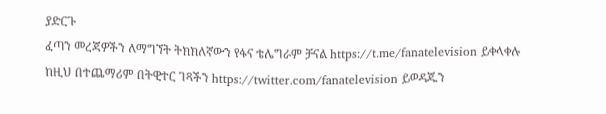ያድርጉ
ፈጣን መረጃዎችን ለማግኘት ትክክለኛውን የፋና ቴሌግራም ቻናል https://t.me/fanatelevision ይቀላቀሉ
ከዚህ በተጨማሪም በትዊተር ገጻችን https://twitter.com/fanatelevision ይወዳጁን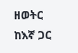ዘወትር ከእኛ ጋር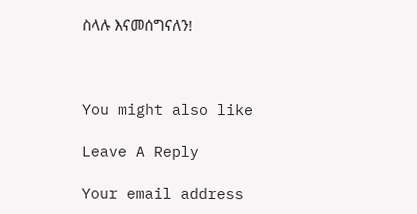ስላሉ እናመሰግናለን!



You might also like

Leave A Reply

Your email address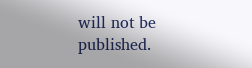will not be published.